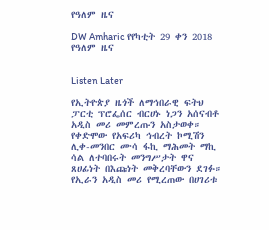የዓለም ዜና

DW Amharic የየካቲት 29 ቀን 2018 የዓለም ዜና


Listen Later

የኢትዮጵያ ዜጎች ለማኅበራዊ ፍትህ ፓርቲ ፕሮፌሰር ብርሀኑ ነጋን አሰናብቶ አዲስ መሪ መምረጡን አስታወቀ። የቀድሞው የአፍሪካ ኅብረት ኮሚሽን ሊቀ-መንበር ሙሳ ፋኪ ማሕመት ማኪ ሳል ለተባበሩት መንግሥታት ዋና ጸሀፊነት በእጩነት መቅረባቸውን ደገፉ። የኢራን አዲስ መሪ የሚረጠው በሀገሪቱ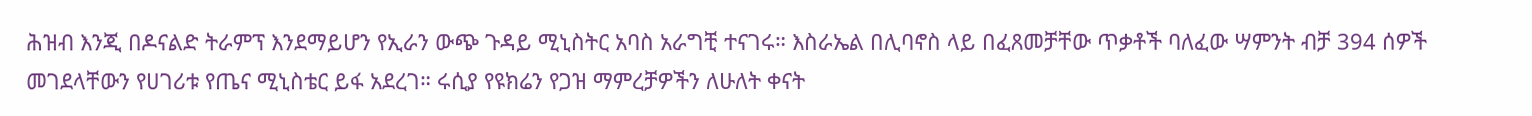ሕዝብ እንጂ በዶናልድ ትራምፕ እንደማይሆን የኢራን ውጭ ጉዳይ ሚኒስትር አባስ አራግቺ ተናገሩ። እስራኤል በሊባኖስ ላይ በፈጸመቻቸው ጥቃቶች ባለፈው ሣምንት ብቻ 394 ሰዎች መገደላቸውን የሀገሪቱ የጤና ሚኒስቴር ይፋ አደረገ። ሩሲያ የዩክሬን የጋዝ ማምረቻዎችን ለሁለት ቀናት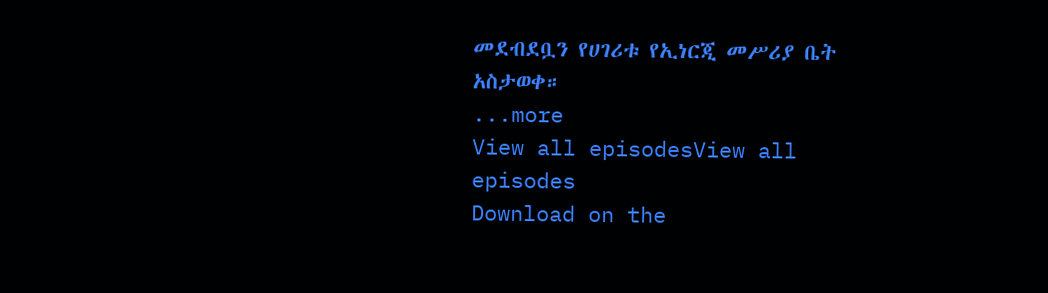መደብደቧን የሀገሪቱ የኢነርጂ መሥሪያ ቤት አስታወቀ።
...more
View all episodesView all episodes
Download on the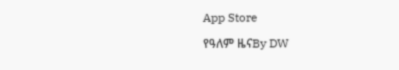App Store

የዓለም ዜናBy DW